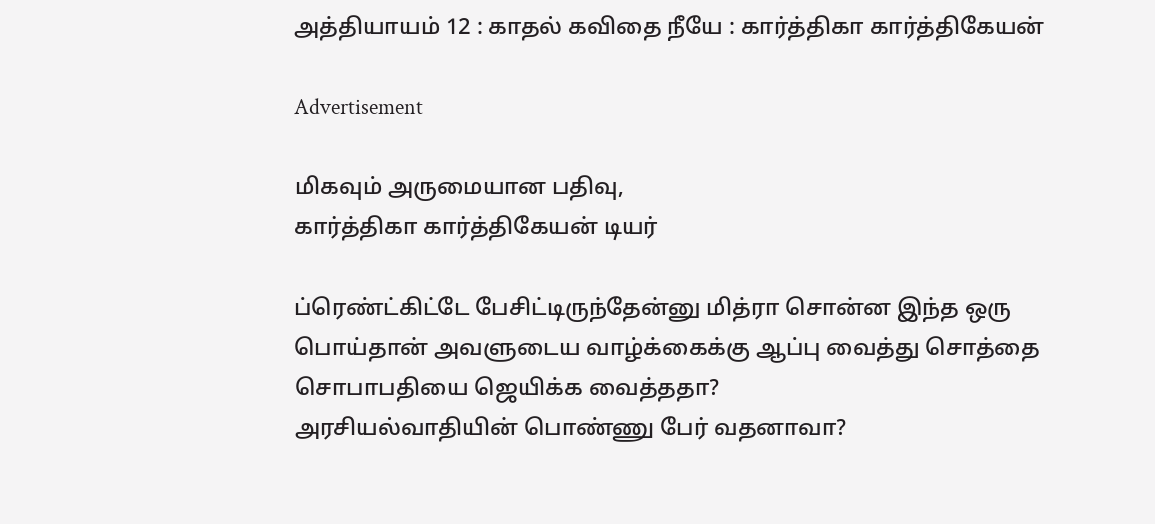அத்தியாயம் 12 : காதல் கவிதை நீயே : கார்த்திகா கார்த்திகேயன்

Advertisement

மிகவும் அருமையான பதிவு,
கார்த்திகா கார்த்திகேயன் டியர்

ப்ரெண்ட்கிட்டே பேசிட்டிருந்தேன்னு மித்ரா சொன்ன இந்த ஒரு பொய்தான் அவளுடைய வாழ்க்கைக்கு ஆப்பு வைத்து சொத்தை சொபாபதியை ஜெயிக்க வைத்ததா?
அரசியல்வாதியின் பொண்ணு பேர் வதனாவா?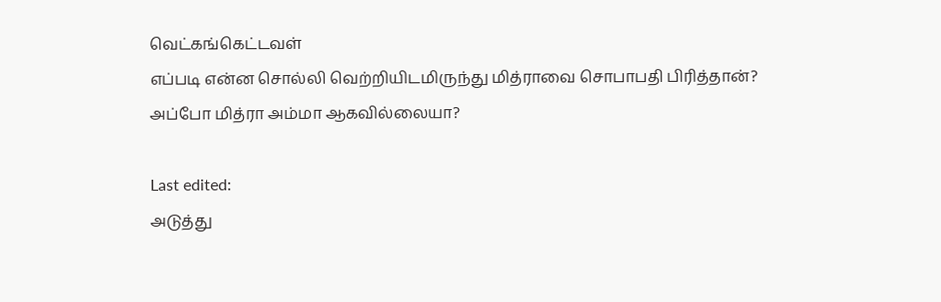வெட்கங்கெட்டவள்
எப்படி என்ன சொல்லி வெற்றியிடமிருந்து மித்ராவை சொபாபதி பிரித்தான்?
அப்போ மித்ரா அம்மா ஆகவில்லையா?

Last edited:
அடுத்து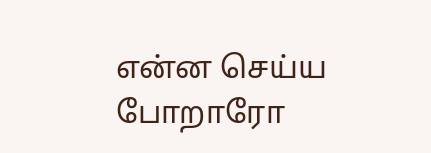என்ன செய்ய போறாரோ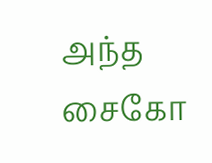அந்த சைகோ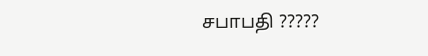சபாபதி ?????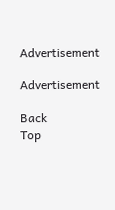Advertisement

Advertisement

Back
Top